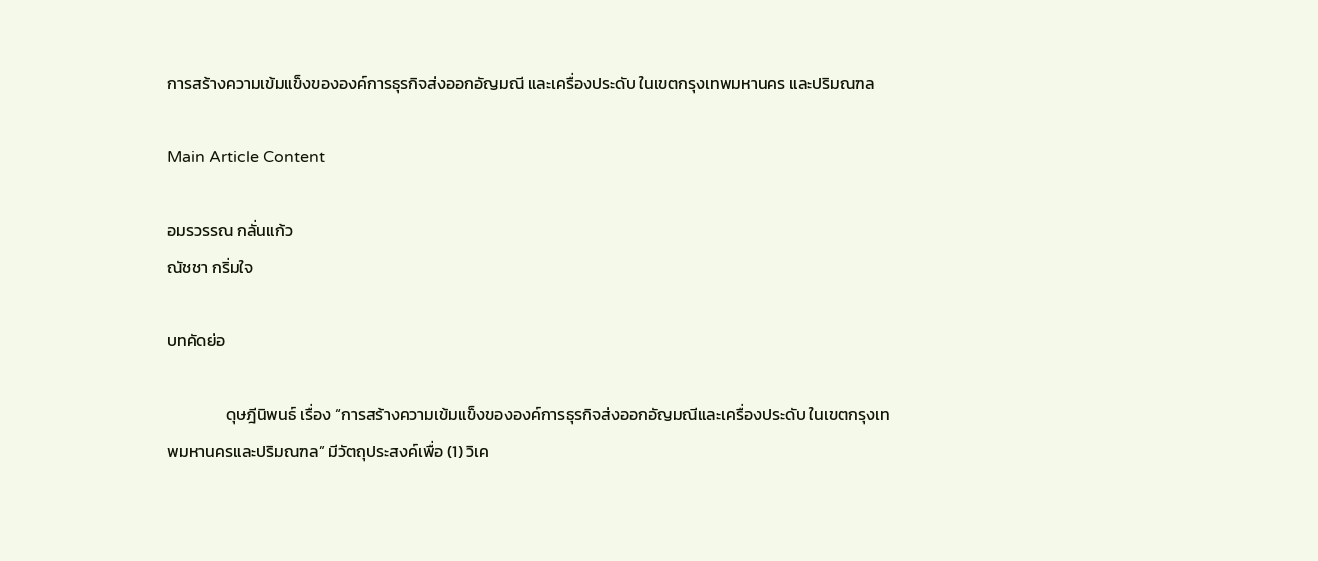การสร้างความเข้มแข็งขององค์การธุรกิจส่งออกอัญมณี และเครื่องประดับ ในเขตกรุงเทพมหานคร และปริมณฑล

Main Article Content

อมรวรรณ กลั่นแก้ว
ณัชชา กริ่มใจ

บทคัดย่อ

                ดุษฎีนิพนธ์ เรื่อง “การสร้างความเข้มแข็งขององค์การธุรกิจส่งออกอัญมณีและเครื่องประดับ ในเขตกรุงเทพมหานครและปริมณฑล” มีวัตถุประสงค์เพื่อ (1) วิเค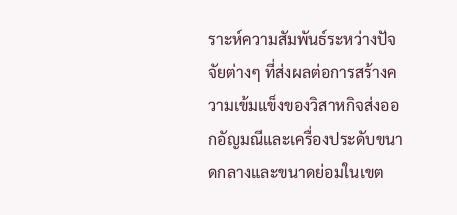ราะห์ความสัมพันธ์ระหว่างปัจจัยต่างๆ ที่ส่งผลต่อการสร้างความเข้มแข็งของวิสาหกิจส่งออกอัญมณีและเครื่องประดับขนาดกลางและขนาดย่อมในเขต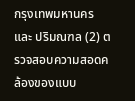กรุงเทพมหานคร และ ปริมณฑล (2) ตรวจสอบความสอดคล้องของแบบ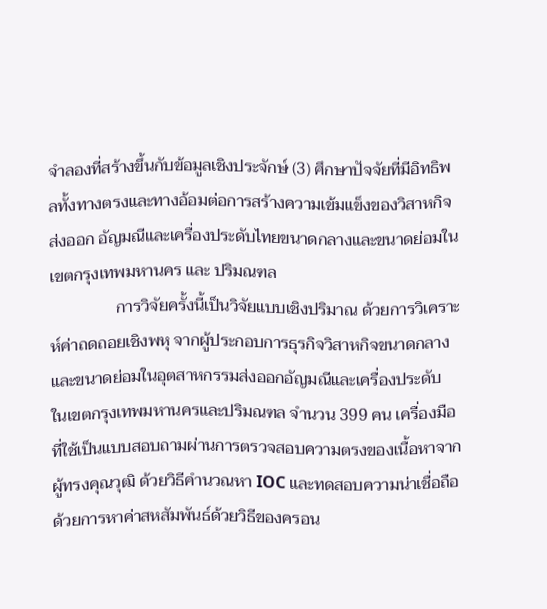จำลองที่สร้างขึ้นกับข้อมูลเชิงประจักษ์ (3) ศึกษาปัจจัยที่มีอิทธิพลทั้งทางตรงและทางอ้อมต่อการสร้างความเข้มแข็งของวิสาหกิจส่งออก อัญมณีและเครื่องประดับไทยขนาดกลางและขนาดย่อมในเขตกรุงเทพมหานคร และ ปริมณฑล
                การวิจัยครั้งนี้เป็นวิจัยแบบเชิงปริมาณ ด้วยการวิเคราะห์ค่าถดถอยเชิงพหุ จากผู้ประกอบการธุรกิจวิสาหกิจขนาดกลาง และขนาดย่อมในอุตสาหกรรมส่งออกอัญมณีและเครื่องประดับ ในเขตกรุงเทพมหานครและปริมณฑล จำนวน 399 คน เครื่องมือที่ใช้เป็นแบบสอบถามผ่านการตรวจสอบความตรงของเนื้อหาจากผู้ทรงคุณวุฒิ ด้วยวิธีคำนวณหา IOC และทดสอบความน่าเชื่อถือด้วยการหาค่าสหสัมพันธ์ด้วยวิธีของครอน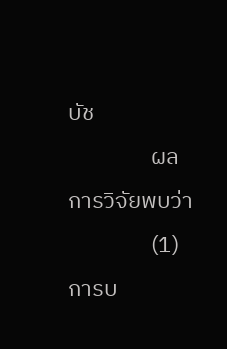บัช
                ผลการวิจัยพบว่า
                (1) การบ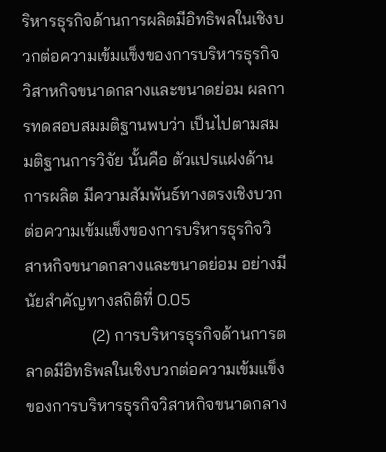ริหารธุรกิจด้านการผลิตมีอิทธิพลในเชิงบวกต่อความเข้มแข็งของการบริหารธุรกิจวิสาหกิจขนาดกลางและขนาดย่อม ผลการทดสอบสมมติฐานพบว่า เป็นไปตามสมมติฐานการวิจัย นั้นคือ ตัวแปรแฝงด้านการผลิต มีความสัมพันธ์ทางตรงเชิงบวกต่อความเข้มแข็งของการบริหารธุรกิจวิสาหกิจขนาดกลางและขนาดย่อม อย่างมีนัยสำคัญทางสถิติที่ 0.05
                (2) การบริหารธุรกิจด้านการตลาดมีอิทธิพลในเชิงบวกต่อความเข้มแข็งของการบริหารธุรกิจวิสาหกิจขนาดกลาง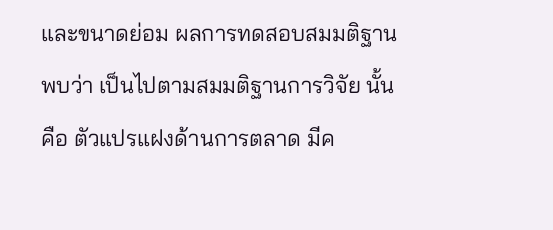และขนาดย่อม ผลการทดสอบสมมติฐานพบว่า เป็นไปตามสมมติฐานการวิจัย นั้นคือ ตัวแปรแฝงด้านการตลาด มีค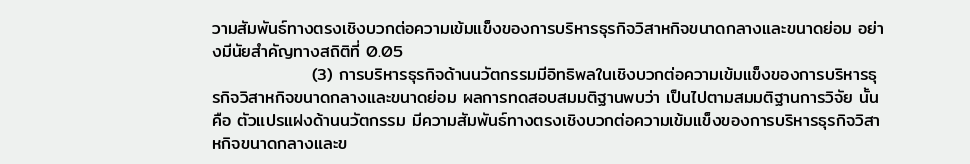วามสัมพันธ์ทางตรงเชิงบวกต่อความเข้มแข็งของการบริหารธุรกิจวิสาหกิจขนาดกลางและขนาดย่อม อย่างมีนัยสำคัญทางสถิติที่ 0.05
                (3) การบริหารธุรกิจด้านนวัตกรรมมีอิทธิพลในเชิงบวกต่อความเข้มแข็งของการบริหารธุรกิจวิสาหกิจขนาดกลางและขนาดย่อม ผลการทดสอบสมมติฐานพบว่า เป็นไปตามสมมติฐานการวิจัย นั้นคือ ตัวแปรแฝงด้านนวัตกรรม มีความสัมพันธ์ทางตรงเชิงบวกต่อความเข้มแข็งของการบริหารธุรกิจวิสาหกิจขนาดกลางและข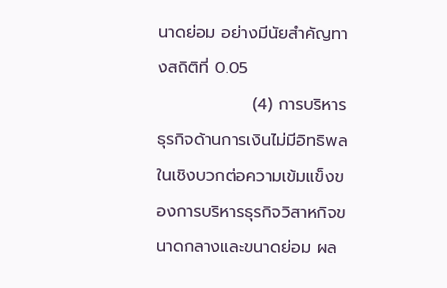นาดย่อม อย่างมีนัยสำคัญทางสถิติที่ 0.05
                (4) การบริหารธุรกิจด้านการเงินไม่มีอิทธิพลในเชิงบวกต่อความเข้มแข็งของการบริหารธุรกิจวิสาหกิจขนาดกลางและขนาดย่อม ผล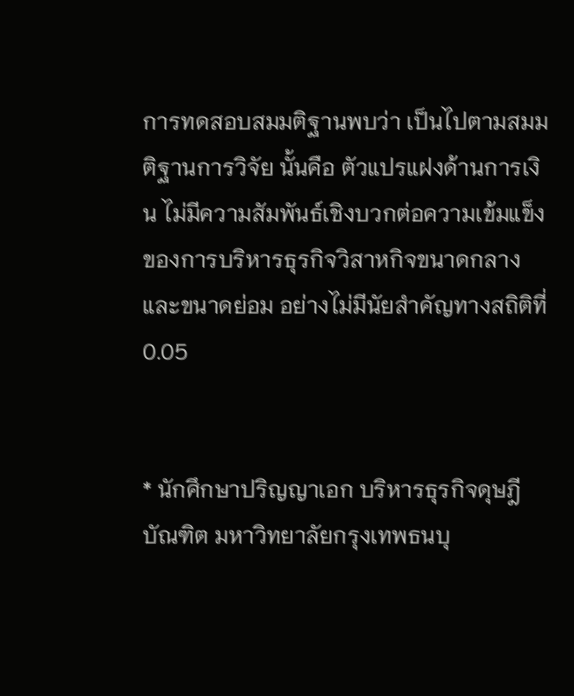การทดสอบสมมติฐานพบว่า เป็นไปตามสมมติฐานการวิจัย นั้นคือ ตัวแปรแฝงด้านการเงิน ไม่มีความสัมพันธ์เชิงบวกต่อความเข้มแข็งของการบริหารธุรกิจวิสาหกิจขนาดกลางและขนาดย่อม อย่างไม่มีนัยสำคัญทางสถิติที่ 0.05


* นักศึกษาปริญญาเอก บริหารธุรกิจดุษฎีบัณฑิต มหาวิทยาลัยกรุงเทพธนบุ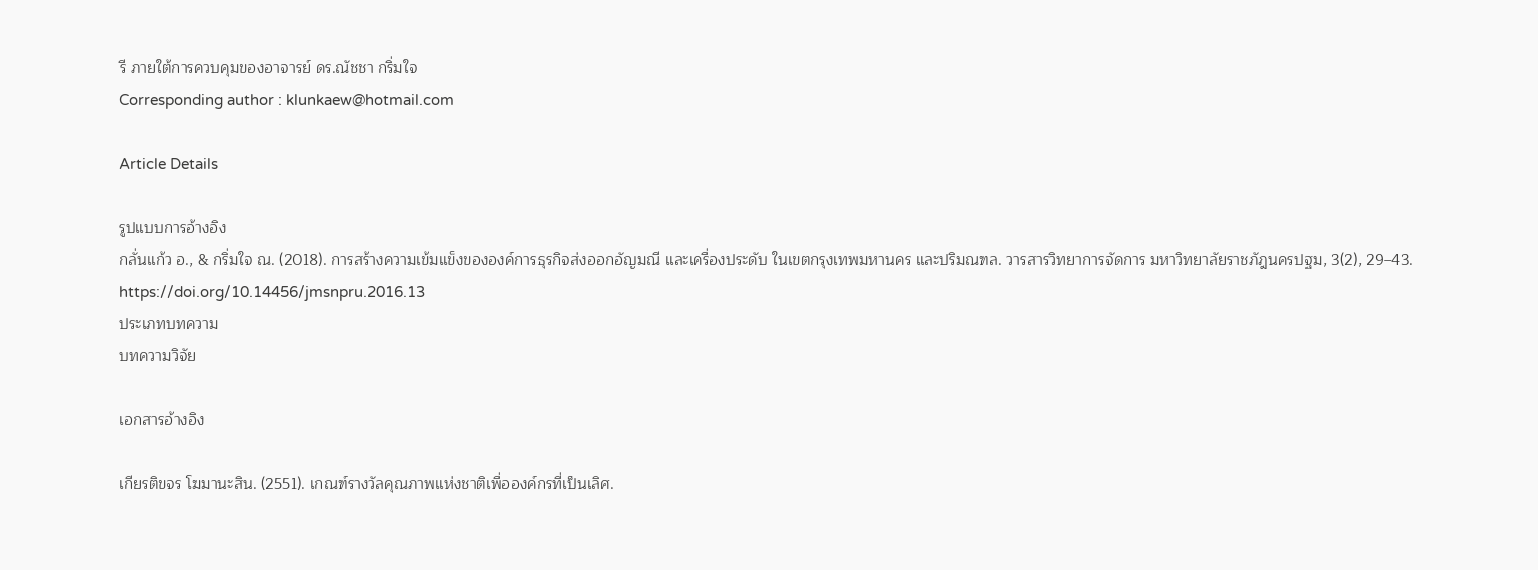รี ภายใต้การควบคุมของอาจารย์ ดร.ณัชชา กริ่มใจ
Corresponding author : klunkaew@hotmail.com

Article Details

รูปแบบการอ้างอิง
กลั่นแก้ว อ., & กริ่มใจ ณ. (2018). การสร้างความเข้มแข็งขององค์การธุรกิจส่งออกอัญมณี และเครื่องประดับ ในเขตกรุงเทพมหานคร และปริมณฑล. วารสารวิทยาการจัดการ มหาวิทยาลัยราชภัฎนครปฐม, 3(2), 29–43. https://doi.org/10.14456/jmsnpru.2016.13
ประเภทบทความ
บทความวิจัย

เอกสารอ้างอิง

เกียรติขจร โฆมานะสิน. (2551). เกณฑ์รางวัลคุณภาพแห่งชาติเพื่อองค์กรที่เป็นเลิศ.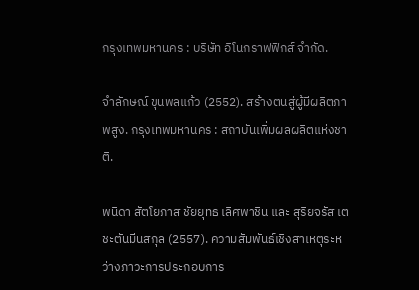กรุงเทพมหานคร : บริษัท อิโนกราฟฟิกส์ จำกัด.

จำลักษณ์ ขุนพลแก้ว (2552). สร้างตนสู่ผู้มีผลิตภาพสูง. กรุงเทพมหานคร : สถาบันเพิ่มผลผลิตแห่งชาติ.

พนิดา สัตโยภาส ชัยยุทธ เลิศพาชิน และ สุริยจรัส เตชะตันมีนสกุล (2557). ความสัมพันธ์เชิงสาเหตุระหว่างภาวะการประกอบการ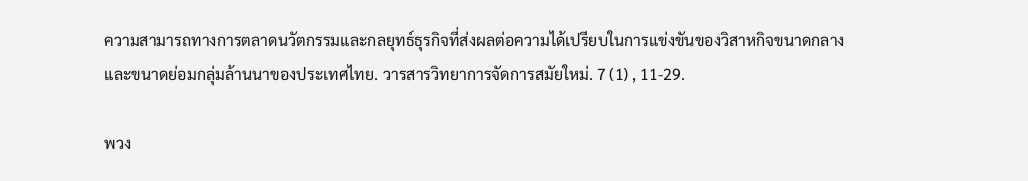ความสามารถทางการตลาดนวัตกรรมและกลยุทธ์ธุรกิจที่ส่งผลต่อความได้เปรียบในการแข่งขันของวิสาหกิจขนาดกลางและขนาดย่อมกลุ่มล้านนาของประเทศไทย. วารสารวิทยาการจัดการสมัยใหม่. 7 (1) , 11-29.

พวง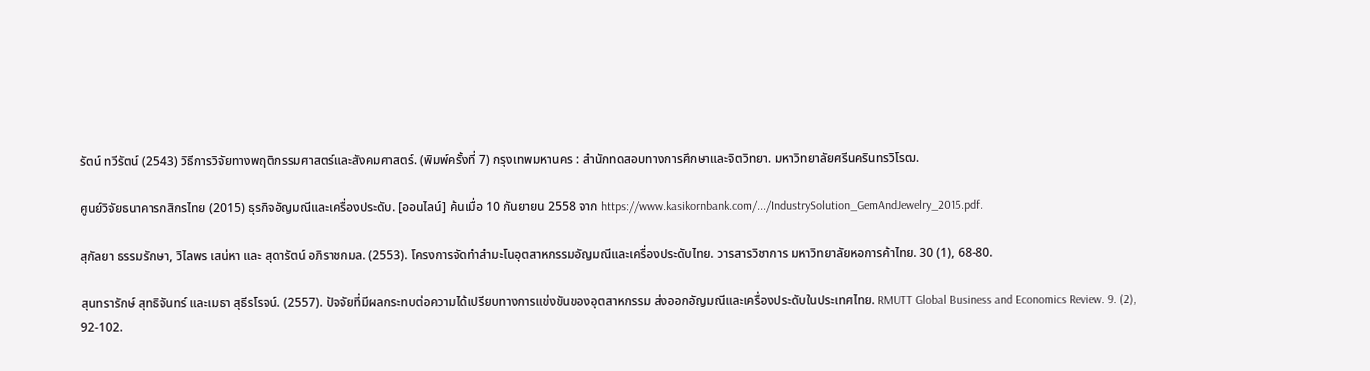รัตน์ ทวีรัตน์ (2543) วิธีการวิจัยทางพฤติกรรมศาสตร์และสังคมศาสตร์. (พิมพ์ครั้งที่ 7) กรุงเทพมหานคร : สำนักทดสอบทางการศึกษาและจิตวิทยา. มหาวิทยาลัยศรีนครินทรวิโรฒ.

ศูนย์วิจัยธนาคารกสิกรไทย (2015) ธุรกิจอัญมณีและเครื่องประดับ. [ออนไลน์] ค้นเมื่อ 10 กันยายน 2558 จาก https://www.kasikornbank.com/.../IndustrySolution_GemAndJewelry_2015.pdf.

สุกัลยา ธรรมรักษา, วิไลพร เสน่หา และ สุดารัตน์ อภิราชกมล. (2553). โครงการจัดทำสำมะโนอุตสาหกรรมอัญมณีและเครื่องประดับไทย. วารสารวิชาการ มหาวิทยาลัยหอการค้าไทย. 30 (1), 68-80.

สุนทรารักษ์ สุทธิจันทร์ และเมธา สุธีรโรจน์. (2557). ปัจจัยที่มีผลกระทบต่อความได้เปรียบทางการแข่งขันของอุตสาหกรรม ส่งออกอัญมณีและเครื่องประดับในประเทศไทย. RMUTT Global Business and Economics Review. 9. (2), 92-102.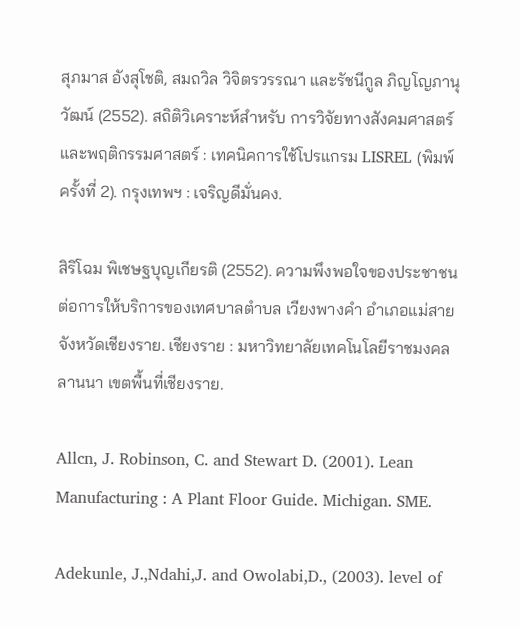สุภมาส อังสุโชติ, สมถวิล วิจิตรวรรณา และรัชนีกูล ภิญโญภานุวัฒน์ (2552). สถิติวิเคราะห์สำหรับ การวิจัยทางสังคมศาสตร์ และพฤติกรรมศาสตร์ : เทคนิคการใช้โปรแกรม LISREL (พิมพ์ครั้งที่ 2). กรุงเทพฯ : เจริญดีมั่นคง.

สิริโฉม พิเชษฐบุญเกียรติ (2552). ความพึงพอใจของประชาชนต่อการให้บริการของเทศบาลตำบล เวียงพางคำ อำเภอแม่สาย จังหวัดเชียงราย. เชียงราย : มหาวิทยาลัยเทคโนโลยีราชมงคล ลานนา เขตพื้นที่เชียงราย.

Allcn, J. Robinson, C. and Stewart D. (2001). Lean Manufacturing : A Plant Floor Guide. Michigan. SME.

Adekunle, J.,Ndahi,J. and Owolabi,D., (2003). level of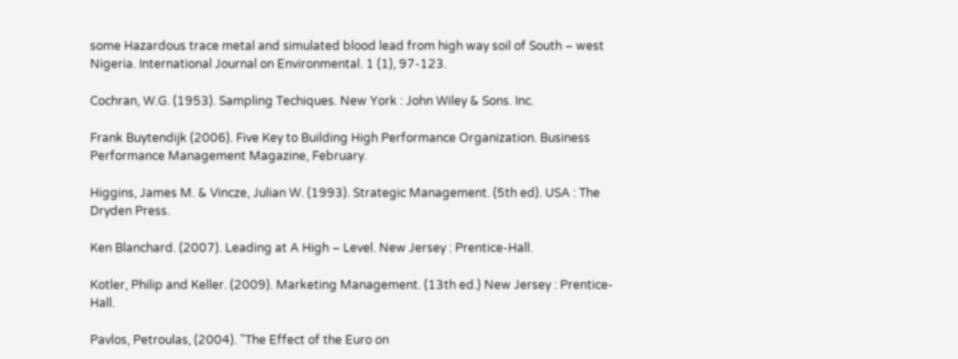some Hazardous trace metal and simulated blood lead from high way soil of South – west Nigeria. International Journal on Environmental. 1 (1), 97-123.

Cochran, W.G. (1953). Sampling Techiques. New York : John Wiley & Sons. Inc.

Frank Buytendijk (2006). Five Key to Building High Performance Organization. Business Performance Management Magazine, February.

Higgins, James M. & Vincze, Julian W. (1993). Strategic Management. (5th ed). USA : The Dryden Press.

Ken Blanchard. (2007). Leading at A High – Level. New Jersey : Prentice-Hall.

Kotler, Philip and Keller. (2009). Marketing Management. (13th ed.) New Jersey : Prentice-Hall.

Pavlos, Petroulas, (2004). "The Effect of the Euro on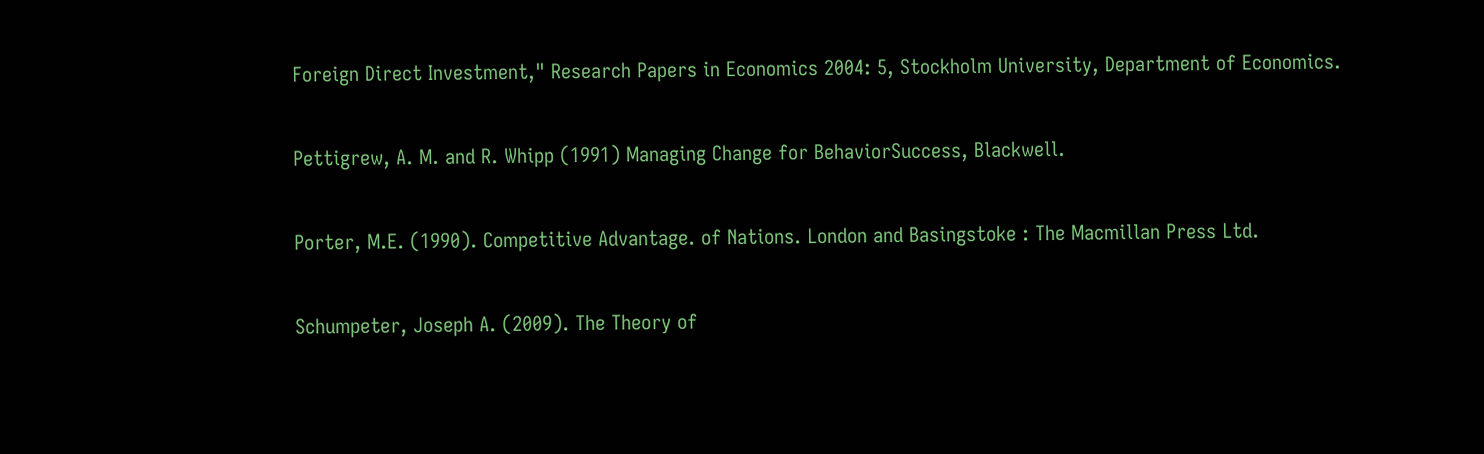Foreign Direct Investment," Research Papers in Economics 2004: 5, Stockholm University, Department of Economics.

Pettigrew, A. M. and R. Whipp (1991) Managing Change for BehaviorSuccess, Blackwell.

Porter, M.E. (1990). Competitive Advantage. of Nations. London and Basingstoke : The Macmillan Press Ltd.

Schumpeter, Joseph A. (2009). The Theory of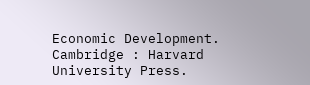Economic Development. Cambridge : Harvard University Press.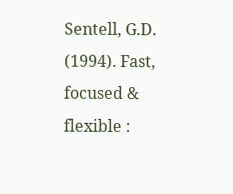Sentell, G.D. (1994). Fast, focused & flexible :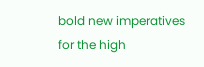bold new imperatives for the high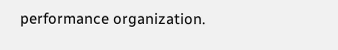performance organization.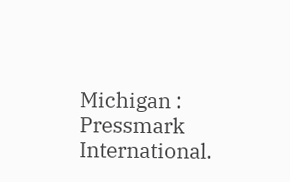Michigan : Pressmark International.